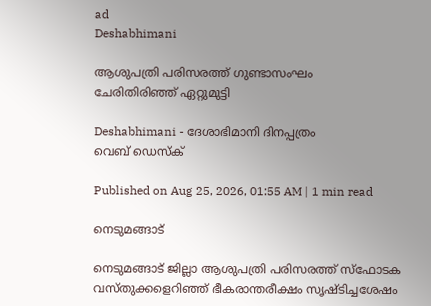ad
Deshabhimani

ആശുപത്രി പരിസരത്ത് ഗുണ്ടാസംഘം
ചേരിതിരിഞ്ഞ് ഏറ്റുമുട്ടി

Deshabhimani - ദേശാഭിമാനി ദിനപ്പത്രം
വെബ് ഡെസ്ക്

Published on Aug 25, 2026, 01:55 AM | 1 min read

നെടുമങ്ങാട്

നെടുമങ്ങാട് ജില്ലാ ആശുപത്രി പരിസരത്ത് സ്ഫോടക വസ്തുക്കളെറിഞ്ഞ് ഭീകരാന്തരീക്ഷം സൃഷ്ടിച്ചശേഷം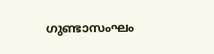ഗുണ്ടാസംഘം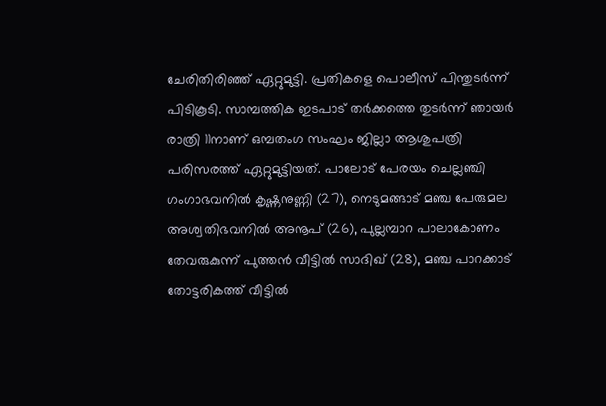ചേരിതിരിഞ്ഞ് ഏറ്റുമുട്ടി. പ്രതികളെ പൊലീസ് പിന്തുടർന്ന് പിടികൂടി. സാമ്പത്തിക ഇടപാട് തർക്കത്തെ തുടർന്ന് ഞായർ രാത്രി 11നാണ് ഒമ്പതംഗ സംഘം ജില്ലാ ആശുപത്രി പരിസരത്ത് ഏറ്റുമുട്ടിയത്. പാലോട് പേരയം ചെല്ലഞ്ചി ഗംഗാഭവനിൽ കൃഷ്ണനുണ്ണി (27), നെടുമങ്ങാട് മഞ്ച പേരുമല അശ്വതിഭവനിൽ അനൂപ് (26), പുല്ലമ്പാറ പാലാകോണം തേവരുകുന്ന് പുത്തൻ വീട്ടിൽ സാദിഖ് (28), മഞ്ച പാറക്കാട് തോട്ടരികത്ത് വീട്ടിൽ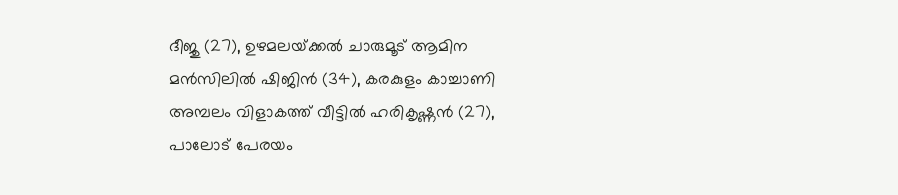ദീജു (27), ഉഴമലയ്‌ക്കൽ ചാരുമൂട് ആമിന മൻസിലിൽ ഷിജിൻ (34), കരകുളം കാച്ചാണി അമ്പലം വിളാകത്ത് വീട്ടിൽ ഹരികൃഷ്ണൻ (27), പാലോട് പേരയം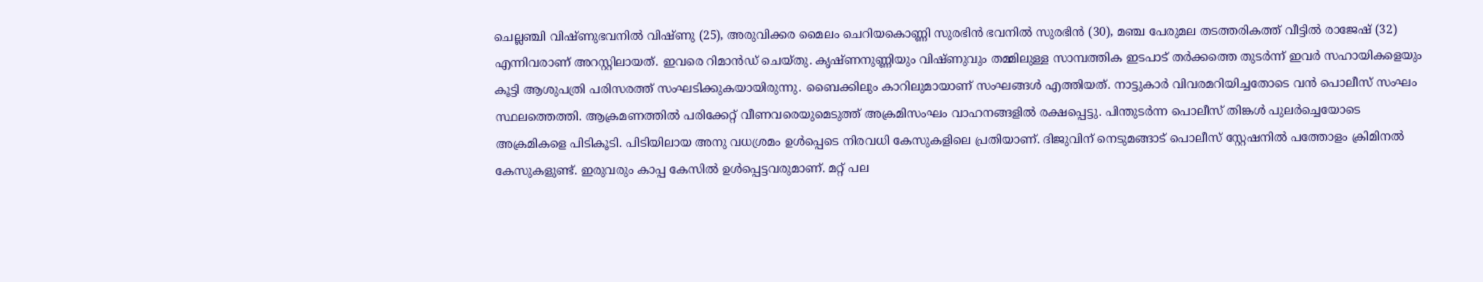ചെല്ലഞ്ചി വിഷ്ണുഭവനിൽ വിഷ്ണു (25), അരുവിക്കര മൈലം ചെറിയകൊണ്ണി സുരഭിൻ ഭവനിൽ സുരഭിൻ (30), മഞ്ച പേരുമല തടത്തരികത്ത് വീട്ടിൽ രാജേഷ് (32) എന്നിവരാണ് അറസ്റ്റിലായത്. ഇവരെ റിമാൻഡ് ചെയ്തു. കൃഷ്ണനുണ്ണിയും വിഷ്ണുവും തമ്മിലുള്ള സാമ്പത്തിക ഇടപാട് തർക്കത്തെ തുടർന്ന് ഇവർ സഹായികളെയും കൂട്ടി ആശുപത്രി പരിസരത്ത് സംഘടിക്കുകയായിരുന്നു. ബൈക്കിലും കാറിലുമായാണ് സംഘങ്ങൾ എത്തിയത്. നാട്ടുകാർ വിവരമറിയിച്ചതോടെ വൻ പൊലീസ് സംഘം സ്ഥലത്തെത്തി. ആക്രമണത്തിൽ പരിക്കേറ്റ് വീണവരെയുമെടുത്ത് അക്രമിസംഘം വാഹനങ്ങളിൽ രക്ഷപ്പെട്ടു. പിന്തുടർന്ന പൊലീസ് തിങ്കൾ പുലർച്ചെയോടെ അക്രമികളെ പിടികൂടി. പിടിയിലായ അനു വധശ്രമം ഉൾപ്പെടെ നിരവധി കേസുകളിലെ പ്രതിയാണ്. ദിജുവിന് നെടുമങ്ങാട് പൊലീസ് സ്റ്റേഷനിൽ പത്തോളം ക്രിമിനൽ കേസുകളുണ്ട്. ഇരുവരും കാപ്പ കേസിൽ ഉൾപ്പെട്ടവരുമാണ്. മറ്റ് പല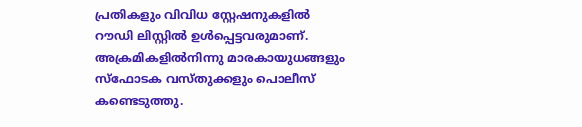പ്രതികളും വിവിധ സ്റ്റേഷനുകളിൽ റൗഡി ലിസ്റ്റിൽ ഉൾപ്പെട്ടവരുമാണ്. അക്രമികളിൽനിന്നു മാരകായുധങ്ങളും സ്ഫോടക വസ്തുക്കളും പൊലീസ് കണ്ടെടുത്തു.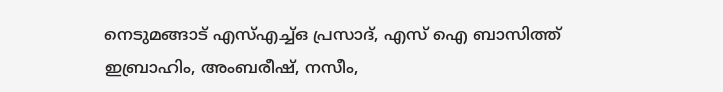നെടുമങ്ങാട് എസ്എച്ച്ഒ പ്രസാദ്, എസ് ഐ ബാസിത്ത് ഇബ്രാഹിം, അംബരീഷ്, നസീം,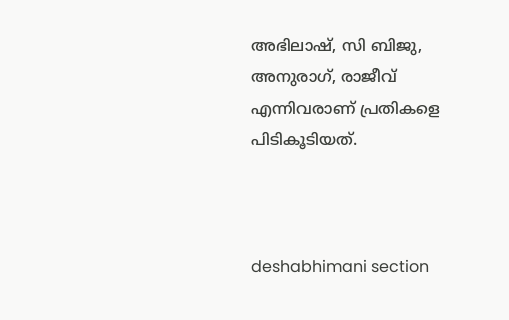അഭിലാഷ്, സി ബിജു, അനുരാഗ്, രാജീവ് എന്നിവരാണ് പ്രതികളെ പിടികൂടിയത്.



deshabhimani section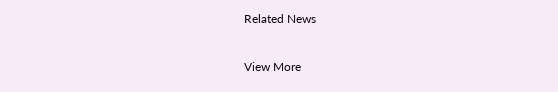Related News

View More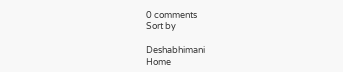0 comments
Sort by

Deshabhimani
Home